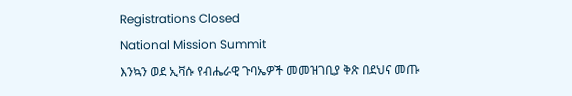Registrations Closed
National Mission Summit
እንኳን ወደ ኢቫሱ የብሔራዊ ጉባኤዎች መመዝገቢያ ቅጽ በደህና መጡ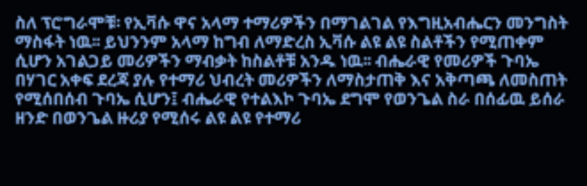ስለ ፕሮግራሞቹ፡ የኢቫሱ ዋና አላማ ተማሪዎችን በማገልገል የእግዚአብሔርን መንግስት ማስፋት ነዉ፡፡ ይህንንም አላማ ከግብ ለማድረስ ኢቫሱ ልዩ ልዩ ስልቶችን የሚጠቀም ሲሆን አገልጋይ መሪዎችን ማብቃት ከስልቶቹ አንዱ ነዉ፡፡ ብሔራዊ የመሪዎች ጉባኤ በሃገር አቀፍ ደረጃ ያሉ የተማሪ ህብረት መሪዎችን ለማስታጠቅ እና አቅጣጫ ለመስጠት የሚሰበሰብ ጉባኤ ሲሆን፤ ብሔራዊ የተልእኮ ጉባኤ ደግሞ የወንጌል ስራ በሰፊዉ ይሰራ ዘንድ በወንጌል ዙሪያ የሚሰሩ ልዩ ልዩ የተማሪ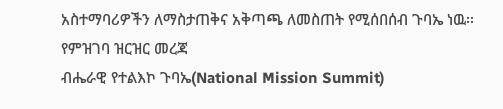አስተማባሪዎችን ለማስታጠቅና አቅጣጫ ለመስጠት የሚሰበሰብ ጉባኤ ነዉ፡፡
የምዝገባ ዝርዝር መረጃ
ብሔራዊ የተልእኮ ጉባኤ(National Mission Summit)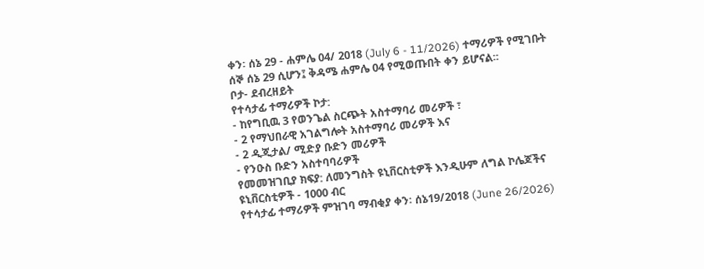ቀን፡ ሰኔ 29 - ሐምሌ 04/ 2018 (July 6 - 11/2026) ተማሪዎች የሚገቡት ሰኞ ሰኔ 29 ሲሆን፤ ቅዳሜ ሐምሌ 04 የሚወጡበት ቀን ይሆናል፡፡
ቦታ- ደብረዘይት
የተሳታፊ ተማሪዎች ኮታ:
- ከየግቢዉ 3 የወንጌል ስርጭት አስተማባሪ መሪዎች ፣
- 2 የማህበራዊ አገልግሎት አስተማባሪ መሪዎች እና
- 2 ዲጂታል/ ሚድያ ቡድን መሪዎች
- የንዑስ ቡድን አስተባባሪዎች
የመመዝገቢያ ክፍያ: ለመንግስት ዩኒቨርስቲዎች እንዲሁም ለግል ኮሌጆችና ዩኒቨርስቲዎች - 1000 ብር
የተሳታፊ ተማሪዎች ምዝገባ ማብቂያ ቀን፡ ሰኔ19/2018 (June 26/2026)